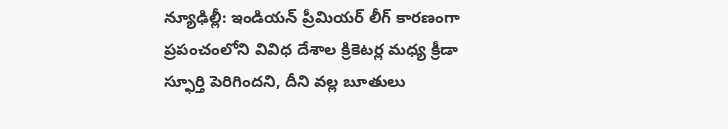న్యూఢిల్లీ: ఇండియన్ ప్రీమియర్ లీగ్ కారణంగా ప్రపంచంలోని వివిధ దేశాల క్రికెటర్ల మధ్య క్రీడా స్ఫూర్తి పెరిగిందని, దీని వల్ల బూతులు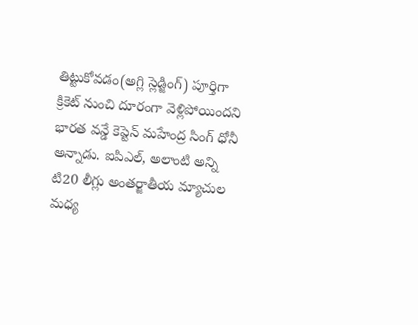తిట్టుకోవడం(అగ్లి స్లెడ్జింగ్) పూర్తిగా క్రికెట్ నుంచి దూరంగా వెళ్లిపోయిందని భారత వన్డే కెప్టెన్ మహేంద్ర సింగ్ ధోనీ అన్నాడు. ఐపిఎల్, అలాంటి అన్ని టి20 లీగ్లు అంతర్జాతీయ మ్యాచుల మధ్య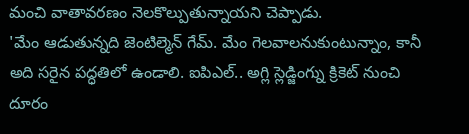మంచి వాతావరణం నెలకొల్పుతున్నాయని చెప్పాడు.
'మేం ఆడుతున్నది జెంటిల్మెన్ గేమ్. మేం గెలవాలనుకుంటున్నాం, కానీ అది సరైన పద్ధతిలో ఉండాలి. ఐపిఎల్.. అగ్లి స్లెడ్జింగ్ను క్రికెట్ నుంచి దూరం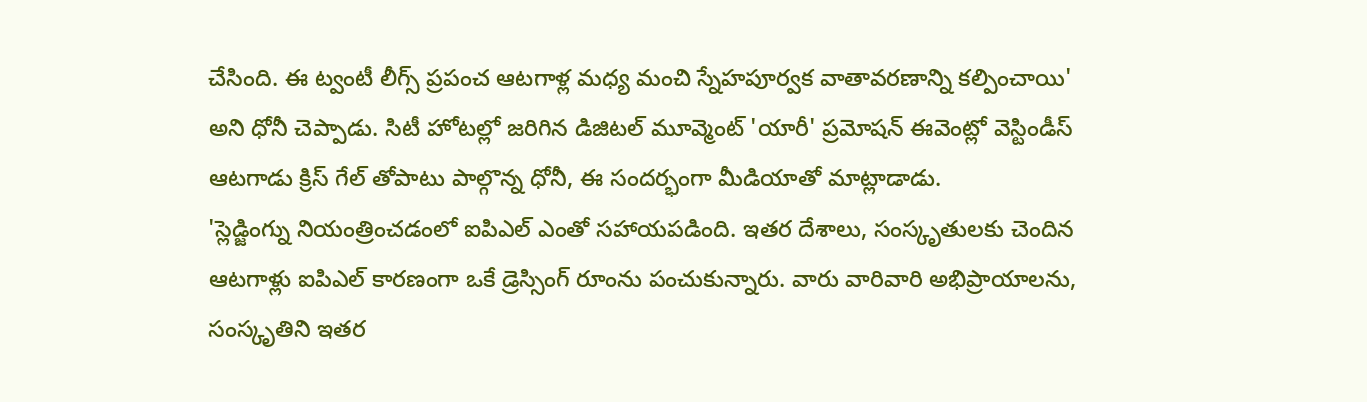చేసింది. ఈ ట్వంటీ లీగ్స్ ప్రపంచ ఆటగాళ్ల మధ్య మంచి స్నేహపూర్వక వాతావరణాన్ని కల్పించాయి' అని ధోనీ చెప్పాడు. సిటీ హోటల్లో జరిగిన డిజిటల్ మూవ్మెంట్ 'యారీ' ప్రమోషన్ ఈవెంట్లో వెస్టిండీస్ ఆటగాడు క్రిస్ గేల్ తోపాటు పాల్గొన్న ధోనీ, ఈ సందర్భంగా మీడియాతో మాట్లాడాడు.
'స్లెడ్జింగ్ను నియంత్రించడంలో ఐపిఎల్ ఎంతో సహాయపడింది. ఇతర దేశాలు, సంస్కృతులకు చెందిన ఆటగాళ్లు ఐపిఎల్ కారణంగా ఒకే డ్రెస్సింగ్ రూంను పంచుకున్నారు. వారు వారివారి అభిప్రాయాలను, సంస్కృతిని ఇతర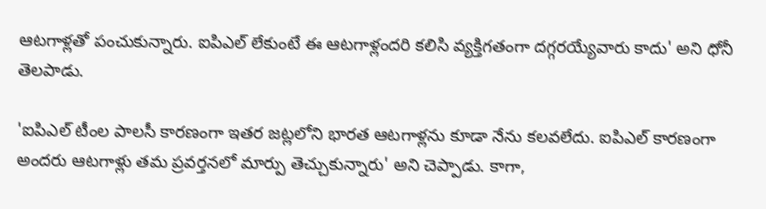ఆటగాళ్లతో పంచుకున్నారు. ఐపిఎల్ లేకుంటే ఈ ఆటగాళ్లందరి కలిసి వ్యక్తిగతంగా దగ్గరయ్యేవారు కాదు' అని ధోనీ తెలపాడు.

'ఐపిఎల్ టీంల పాలసీ కారణంగా ఇతర జట్లలోని భారత ఆటగాళ్లను కూడా నేను కలవలేదు. ఐపిఎల్ కారణంగా అందరు ఆటగాళ్లు తమ ప్రవర్తనలో మార్పు తెచ్చుకున్నారు' అని చెప్పాడు. కాగా,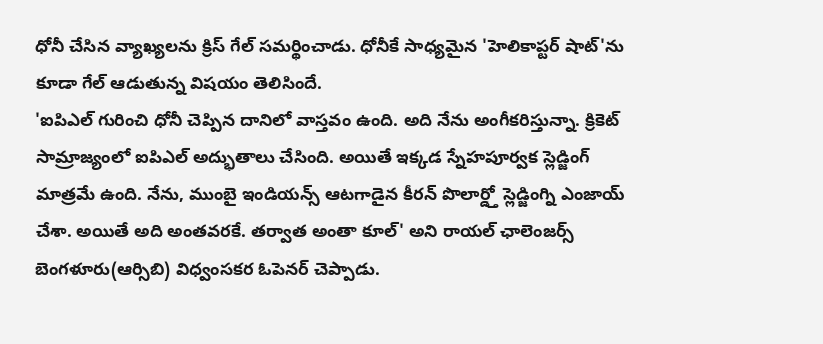ధోనీ చేసిన వ్యాఖ్యలను క్రిస్ గేల్ సమర్థించాడు. ధోనీకే సాధ్యమైన 'హెలికాప్టర్ షాట్'ను కూడా గేల్ ఆడుతున్న విషయం తెలిసిందే.
'ఐపిఎల్ గురించి ధోనీ చెప్పిన దానిలో వాస్తవం ఉంది. అది నేను అంగీకరిస్తున్నా. క్రికెట్ సామ్రాజ్యంలో ఐపిఎల్ అద్భుతాలు చేసింది. అయితే ఇక్కడ స్నేహపూర్వక స్లెడ్జింగ్ మాత్రమే ఉంది. నేను, ముంబై ఇండియన్స్ ఆటగాడైన కీరన్ పొలార్డ్తో స్లెడ్జింగ్ని ఎంజాయ్ చేశా. అయితే అది అంతవరకే. తర్వాత అంతా కూల్' అని రాయల్ ఛాలెంజర్స్ బెంగళూరు(ఆర్సిబి) విధ్వంసకర ఓపెనర్ చెప్పాడు.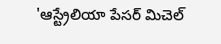'ఆస్ట్రేలియా పేసర్ మిచెల్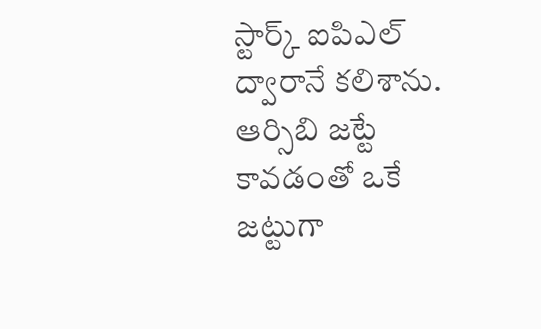స్టార్క్ ఐపిఎల్ ద్వారానే కలిశాను. ఆర్సిబి జట్టే కావడంతో ఒకే జట్టుగా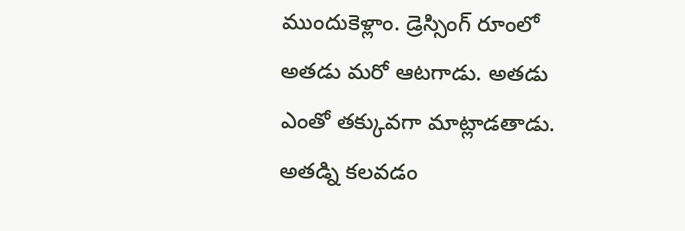ముందుకెళ్లాం. డ్రెస్సింగ్ రూంలో అతడు మరో ఆటగాడు. అతడు ఎంతో తక్కువగా మాట్లాడతాడు. అతడ్ని కలవడం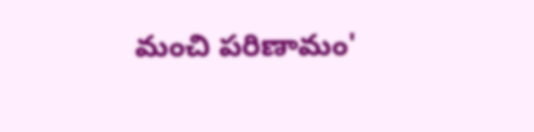మంచి పరిణామం'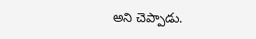అని చెప్పాడు.